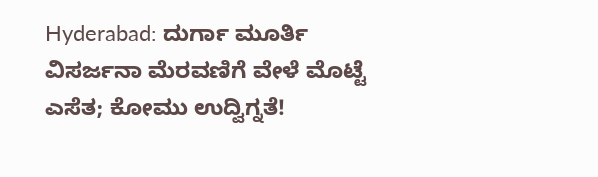Hyderabad: ದುರ್ಗಾ ಮೂರ್ತಿ ವಿಸರ್ಜನಾ ಮೆರವಣಿಗೆ ವೇಳೆ ಮೊಟ್ಟೆ ಎಸೆತ; ಕೋಮು ಉದ್ವಿಗ್ನತೆ!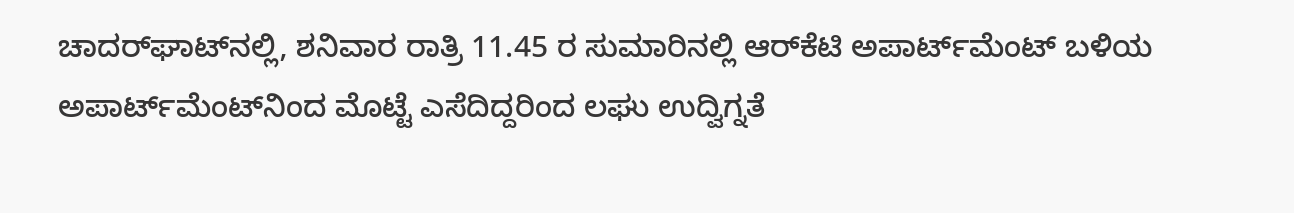ಚಾದರ್‌ಘಾಟ್‌ನಲ್ಲಿ, ಶನಿವಾರ ರಾತ್ರಿ 11.45 ರ ಸುಮಾರಿನಲ್ಲಿ ಆರ್‌ಕೆಟಿ ಅಪಾರ್ಟ್‌ಮೆಂಟ್ ಬಳಿಯ ಅಪಾರ್ಟ್‌ಮೆಂಟ್‌ನಿಂದ ಮೊಟ್ಟೆ ಎಸೆದಿದ್ದರಿಂದ ಲಘು ಉದ್ವಿಗ್ನತೆ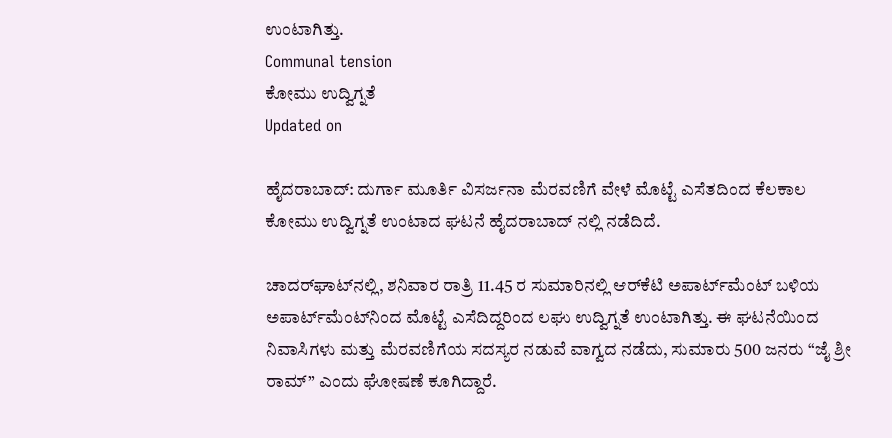ಉಂಟಾಗಿತ್ತು.
Communal tension
ಕೋಮು ಉದ್ವಿಗ್ನತೆ
Updated on

ಹೈದರಾಬಾದ್‌: ದುರ್ಗಾ ಮೂರ್ತಿ ವಿಸರ್ಜನಾ ಮೆರವಣಿಗೆ ವೇಳೆ ಮೊಟ್ಟೆ ಎಸೆತದಿಂದ ಕೆಲಕಾಲ ಕೋಮು ಉದ್ವಿಗ್ನತೆ ಉಂಟಾದ ಘಟನೆ ಹೈದರಾಬಾದ್ ನಲ್ಲಿ ನಡೆದಿದೆ.

ಚಾದರ್‌ಘಾಟ್‌ನಲ್ಲಿ, ಶನಿವಾರ ರಾತ್ರಿ 11.45 ರ ಸುಮಾರಿನಲ್ಲಿ ಆರ್‌ಕೆಟಿ ಅಪಾರ್ಟ್‌ಮೆಂಟ್ ಬಳಿಯ ಅಪಾರ್ಟ್‌ಮೆಂಟ್‌ನಿಂದ ಮೊಟ್ಟೆ ಎಸೆದಿದ್ದರಿಂದ ಲಘು ಉದ್ವಿಗ್ನತೆ ಉಂಟಾಗಿತ್ತು. ಈ ಘಟನೆಯಿಂದ ನಿವಾಸಿಗಳು ಮತ್ತು ಮೆರವಣಿಗೆಯ ಸದಸ್ಯರ ನಡುವೆ ವಾಗ್ವದ ನಡೆದು, ಸುಮಾರು 500 ಜನರು “ಜೈ ಶ್ರೀ ರಾಮ್” ಎಂದು ಘೋಷಣೆ ಕೂಗಿದ್ದಾರೆ.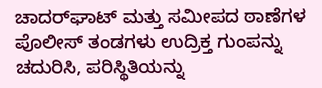ಚಾದರ್‌ಘಾಟ್ ಮತ್ತು ಸಮೀಪದ ಠಾಣೆಗಳ ಪೊಲೀಸ್ ತಂಡಗಳು ಉದ್ರಿಕ್ತ ಗುಂಪನ್ನು ಚದುರಿಸಿ, ಪರಿಸ್ಥಿತಿಯನ್ನು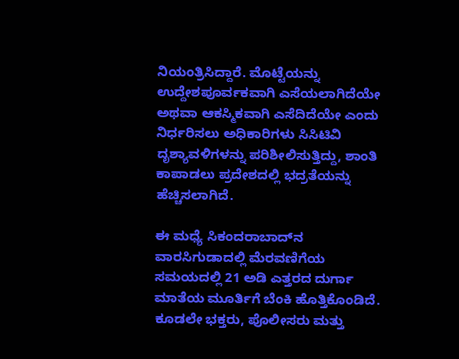ನಿಯಂತ್ರಿಸಿದ್ದಾರೆ. ಮೊಟ್ಟೆಯನ್ನು ಉದ್ದೇಶಪೂರ್ವಕವಾಗಿ ಎಸೆಯಲಾಗಿದೆಯೇ ಅಥವಾ ಆಕಸ್ಮಿಕವಾಗಿ ಎಸೆದಿದೆಯೇ ಎಂದು ನಿರ್ಧರಿಸಲು ಅಧಿಕಾರಿಗಳು ಸಿಸಿಟಿವಿ ದೃಶ್ಯಾವಳಿಗಳನ್ನು ಪರಿಶೀಲಿಸುತ್ತಿದ್ದು, ಶಾಂತಿ ಕಾಪಾಡಲು ಪ್ರದೇಶದಲ್ಲಿ ಭದ್ರತೆಯನ್ನು ಹೆಚ್ಚಿಸಲಾಗಿದೆ.

ಈ ಮಧ್ಯೆ ಸಿಕಂದರಾಬಾದ್‌ನ ವಾರಸಿಗುಡಾದಲ್ಲಿ ಮೆರವಣಿಗೆಯ ಸಮಯದಲ್ಲಿ 21 ಅಡಿ ಎತ್ತರದ ದುರ್ಗಾ ಮಾತೆಯ ಮೂರ್ತಿಗೆ ಬೆಂಕಿ ಹೊತ್ತಿಕೊಂಡಿದೆ. ಕೂಡಲೇ ಭಕ್ತರು, ಪೊಲೀಸರು ಮತ್ತು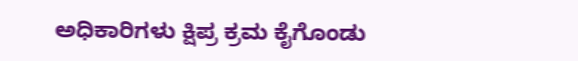ಅಧಿಕಾರಿಗಳು ಕ್ಷಿಪ್ರ ಕ್ರಮ ಕೈಗೊಂಡು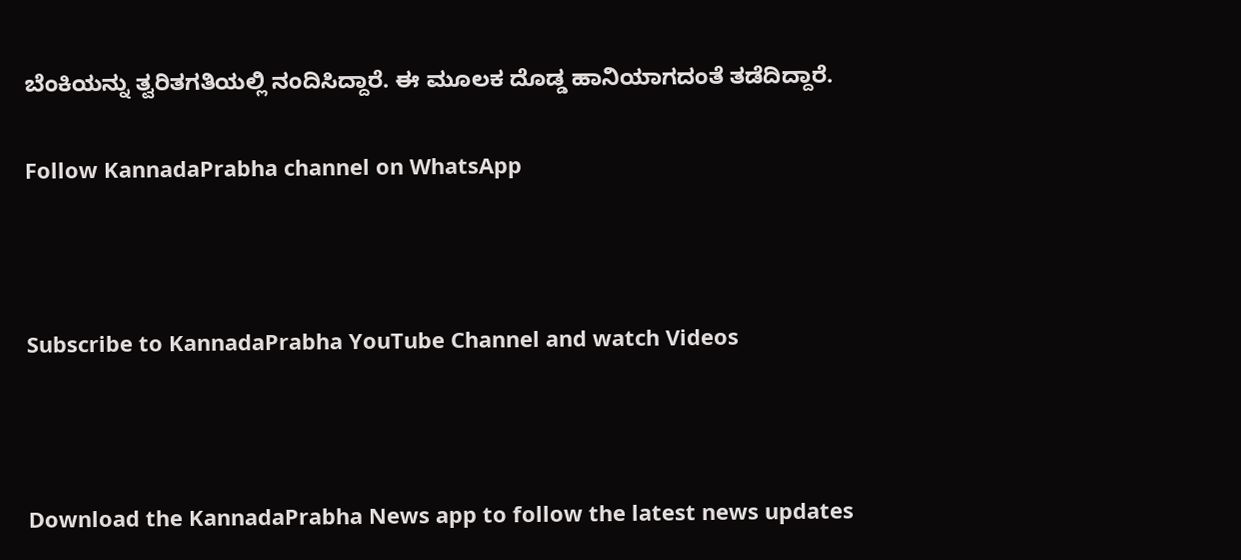ಬೆಂಕಿಯನ್ನು ತ್ವರಿತಗತಿಯಲ್ಲಿ ನಂದಿಸಿದ್ದಾರೆ. ಈ ಮೂಲಕ ದೊಡ್ಡ ಹಾನಿಯಾಗದಂತೆ ತಡೆದಿದ್ದಾರೆ.

Follow KannadaPrabha channel on WhatsApp



Subscribe to KannadaPrabha YouTube Channel and watch Videos



Download the KannadaPrabha News app to follow the latest news updates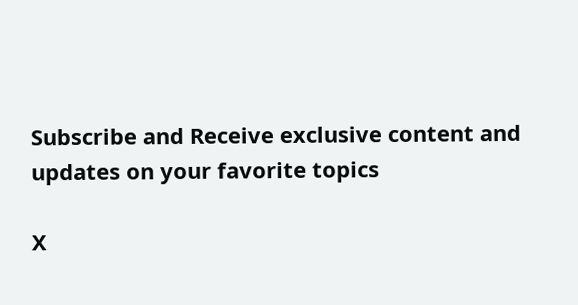Subscribe and Receive exclusive content and updates on your favorite topics

X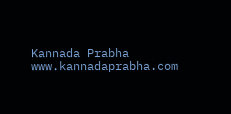Kannada Prabha
www.kannadaprabha.com